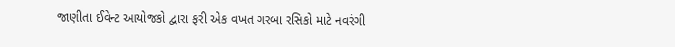જાણીતા ઈવેન્ટ આયોજકો દ્વારા ફરી એક વખત ગરબા રસિકો માટે નવરંગી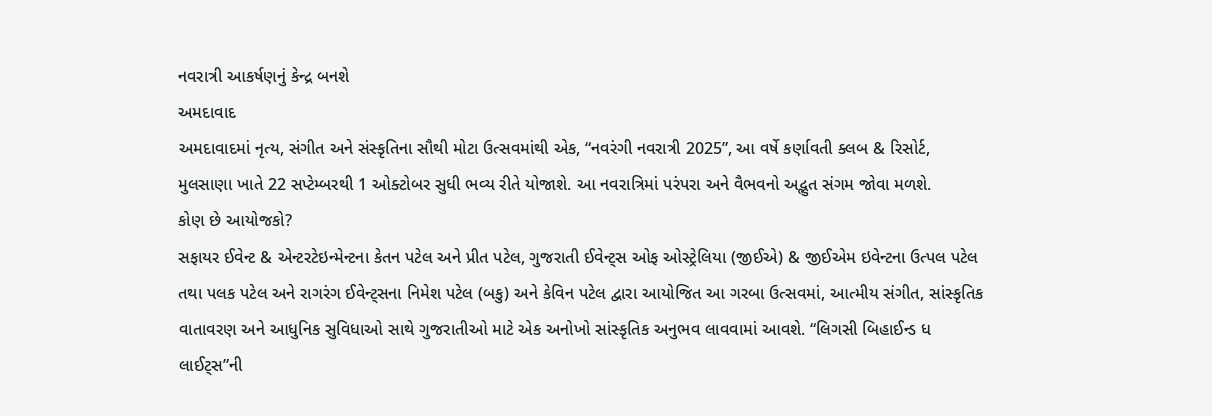નવરાત્રી આકર્ષણનું કેન્દ્ર બનશે
અમદાવાદ
અમદાવાદમાં નૃત્ય, સંગીત અને સંસ્કૃતિના સૌથી મોટા ઉત્સવમાંથી એક, “નવરંગી નવરાત્રી 2025”, આ વર્ષે કર્ણાવતી ક્લબ & રિસોર્ટ, મુલસાણા ખાતે 22 સપ્ટેમ્બરથી 1 ઓક્ટોબર સુધી ભવ્ય રીતે યોજાશે. આ નવરાત્રિમાં પરંપરા અને વૈભવનો અદ્ભુત સંગમ જોવા મળશે.
કોણ છે આયોજકો?
સફાયર ઈવેન્ટ & એન્ટરટેઇન્મેન્ટના કેતન પટેલ અને પ્રીત પટેલ, ગુજરાતી ઈવેન્ટ્સ ઓફ ઓસ્ટ્રેલિયા (જીઈએ) & જીઈએમ ઇવેન્ટના ઉત્પલ પટેલ તથા પલક પટેલ અને રાગરંગ ઈવેન્ટ્સના નિમેશ પટેલ (બકુ) અને કેવિન પટેલ દ્વારા આયોજિત આ ગરબા ઉત્સવમાં, આત્મીય સંગીત, સાંસ્કૃતિક વાતાવરણ અને આધુનિક સુવિધાઓ સાથે ગુજરાતીઓ માટે એક અનોખો સાંસ્કૃતિક અનુભવ લાવવામાં આવશે. “લિગસી બિહાઈન્ડ ધ લાઈટ્સ”ની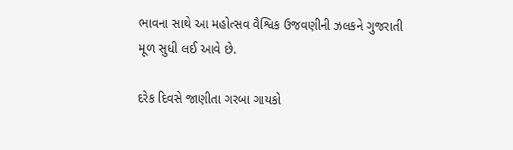ભાવના સાથે આ મહોત્સવ વૈશ્વિક ઉજવણીની ઝલકને ગુજરાતી મૂળ સુધી લઈ આવે છે.

દરેક દિવસે જાણીતા ગરબા ગાયકો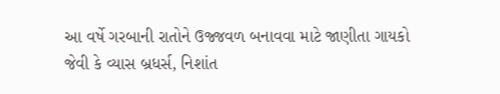આ વર્ષે ગરબાની રાતોને ઉજ્જવળ બનાવવા માટે જાણીતા ગાયકો જેવી કે વ્યાસ બ્રધર્સ, નિશાંત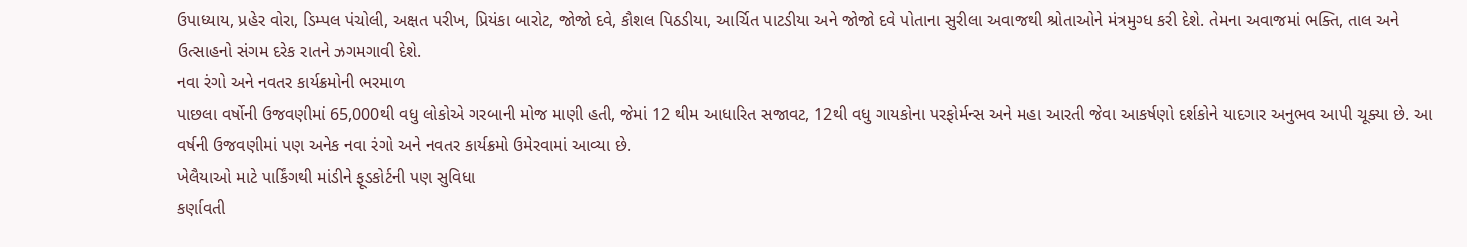ઉપાધ્યાય, પ્રહેર વોરા, ડિમ્પલ પંચોલી, અક્ષત પરીખ, પ્રિયંકા બારોટ, જોજો દવે, કૌશલ પિઠડીયા, આર્ચિત પાટડીયા અને જોજો દવે પોતાના સુરીલા અવાજથી શ્રોતાઓને મંત્રમુગ્ધ કરી દેશે. તેમના અવાજમાં ભક્તિ, તાલ અને ઉત્સાહનો સંગમ દરેક રાતને ઝગમગાવી દેશે.
નવા રંગો અને નવતર કાર્યક્રમોની ભરમાળ
પાછલા વર્ષોની ઉજવણીમાં 65,000થી વધુ લોકોએ ગરબાની મોજ માણી હતી, જેમાં 12 થીમ આધારિત સજાવટ, 12થી વધુ ગાયકોના પરફોર્મન્સ અને મહા આરતી જેવા આકર્ષણો દર્શકોને યાદગાર અનુભવ આપી ચૂક્યા છે. આ વર્ષની ઉજવણીમાં પણ અનેક નવા રંગો અને નવતર કાર્યક્રમો ઉમેરવામાં આવ્યા છે.
ખેલૈયાઓ માટે પાર્કિંગથી માંડીને ફૂડકોર્ટની પણ સુવિધા
કર્ણાવતી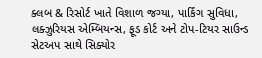ક્લબ & રિસોર્ટ ખાતે વિશાળ જગ્યા, પાર્કિંગ સુવિધા, લક્ઝુરિયસ એમ્બિયન્સ, ફૂડ કોર્ટ અને ટોપ-ટિયર સાઉન્ડ સેટઅપ સાથે સિક્યોર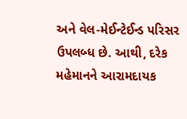અને વેલ-મેઈન્ટેઈન્ડ પરિસર ઉપલબ્ધ છે. આથી, દરેક મહેમાનને આરામદાયક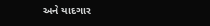અને યાદગાર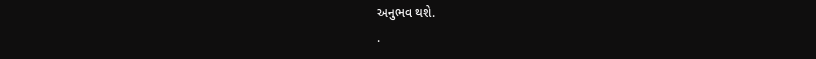અનુભવ થશે.
.